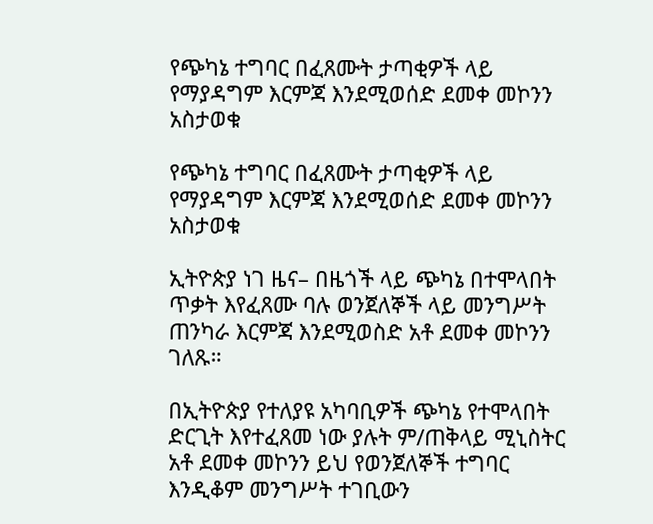የጭካኔ ተግባር በፈጸሙት ታጣቂዎች ላይ የማያዳግም እርምጃ እንደሚወሰድ ደመቀ መኮንን አስታወቁ

የጭካኔ ተግባር በፈጸሙት ታጣቂዎች ላይ የማያዳግም እርምጃ እንደሚወሰድ ደመቀ መኮንን አስታወቁ

ኢትዮጵያ ነገ ዜና– በዜጎች ላይ ጭካኔ በተሞላበት ጥቃት እየፈጸሙ ባሉ ወንጀለኞች ላይ መንግሥት ጠንካራ እርምጃ እንደሚወስድ አቶ ደመቀ መኮንን ገለጹ።

በኢትዮጵያ የተለያዩ አካባቢዎች ጭካኔ የተሞላበት ድርጊት እየተፈጸመ ነው ያሉት ም/ጠቅላይ ሚኒስትር አቶ ደመቀ መኮንን ይህ የወንጀለኞች ተግባር እንዲቆም መንግሥት ተገቢውን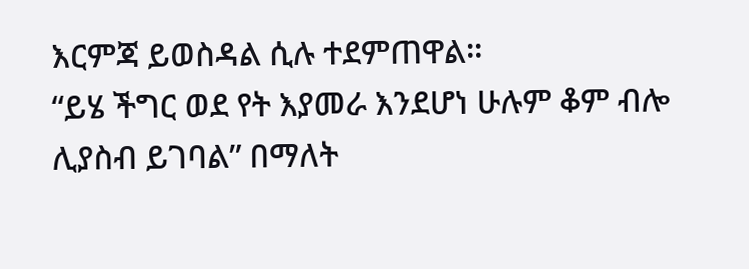እርምጃ ይወስዳል ሲሉ ተደምጠዋል።
“ይሄ ችግር ወደ የት እያመራ እንደሆነ ሁሉም ቆም ብሎ ሊያስብ ይገባል” በማለት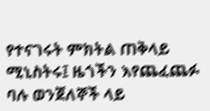የተናገሩት ምክትል ጠቅላይ ሚኒስትሩ፤ ዜጎችን እየጨፈጨፉ ባሉ ወንጀለኞች ላይ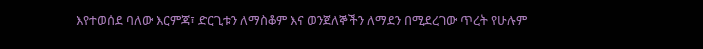እየተወሰደ ባለው እርምጃ፣ ድርጊቱን ለማስቆም እና ወንጀለኞችን ለማደን በሚደረገው ጥረት የሁሉም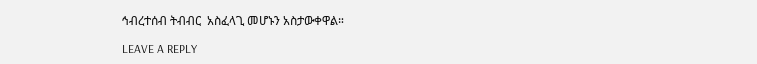ኅብረተሰብ ትብብር  አስፈላጊ መሆኑን አስታውቀዋል።

LEAVE A REPLY